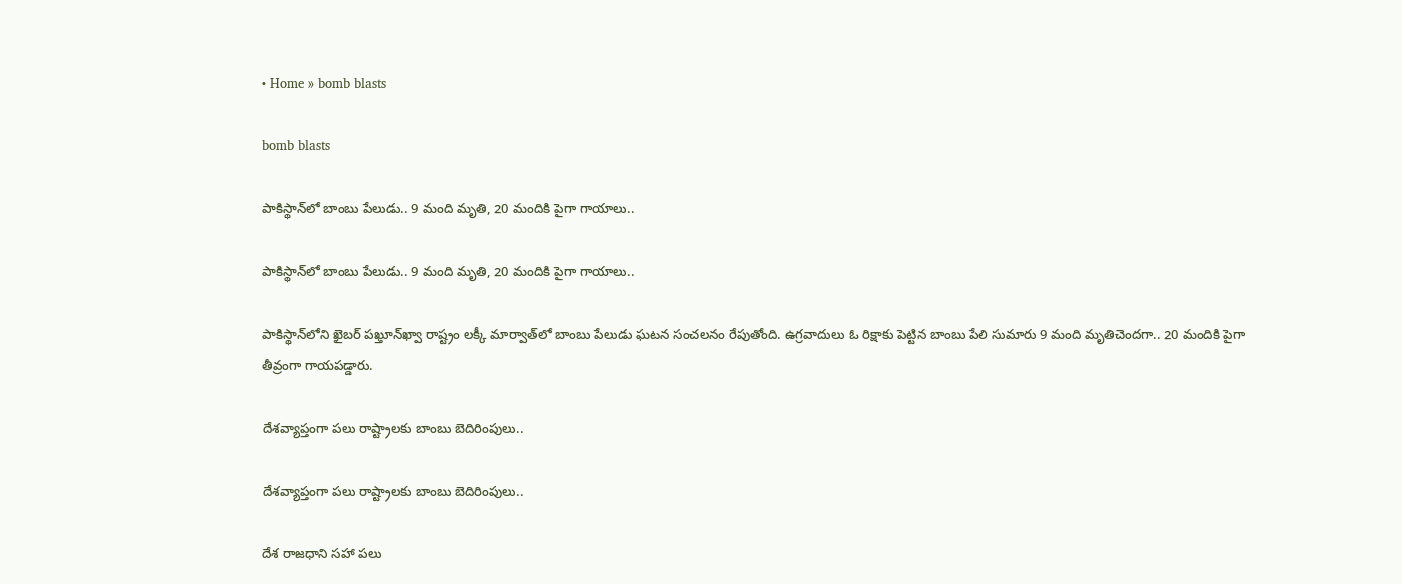• Home » bomb blasts

bomb blasts

పాకిస్థాన్‌లో బాంబు పేలుడు.. 9 మంది మృతి, 20 మందికి పైగా గాయాలు..

పాకిస్థాన్‌లో బాంబు పేలుడు.. 9 మంది మృతి, 20 మందికి పైగా గాయాలు..

పాకిస్థాన్‌లోని ఖైబర్ పఖ్తూన్‌ఖ్వా రాష్ట్రం లక్కీ మార్వాత్‌లో బాంబు పేలుడు ఘటన సంచలనం రేపుతోంది. ఉగ్రవాదులు ఓ రిక్షాకు పెట్టిన బాంబు పేలి సుమారు 9 మంది మృతిచెందగా.. 20 మందికి పైగా తీవ్రంగా గాయపడ్డారు.

దేశవ్యాప్తంగా పలు రాష్ట్రాలకు బాంబు బెదిరింపులు..

దేశవ్యాప్తంగా పలు రాష్ట్రాలకు బాంబు బెదిరింపులు..

దేశ రాజధాని సహా పలు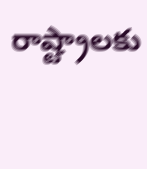రాష్ట్రాలకు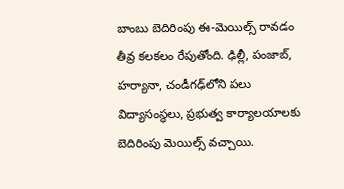బాంబు బెదిరింపు ఈ-మెయిల్స్ రావడం తీవ్ర కలకలం రేపుతోంది. ఢిల్లీ, పంజాబ్, హర్యానా, చండీగఢ్‌లోని పలు విద్యాసంస్థలు, ప్రభుత్వ కార్యాలయాలకు బెదిరింపు మెయిల్స్ వచ్చాయి.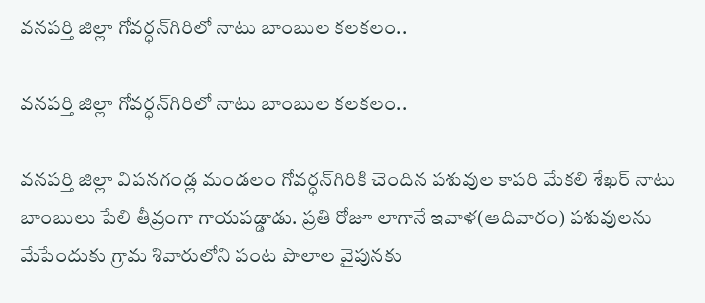వనపర్తి జిల్లా గోవర్ధన్‌గిరిలో నాటు బాంబుల కలకలం..

వనపర్తి జిల్లా గోవర్ధన్‌గిరిలో నాటు బాంబుల కలకలం..

వనపర్తి జిల్లా విపనగండ్ల మండలం గోవర్ధన్‌గిరికి చెందిన పశువుల కాపరి మేకలి శేఖర్ నాటు బాంబులు పేలి తీవ్రంగా గాయపడ్డాడు. ప్రతి రోజూ లాగానే ఇవాళ(ఆదివారం) పశువులను మేపేందుకు గ్రామ శివారులోని పంట పొలాల వైపునకు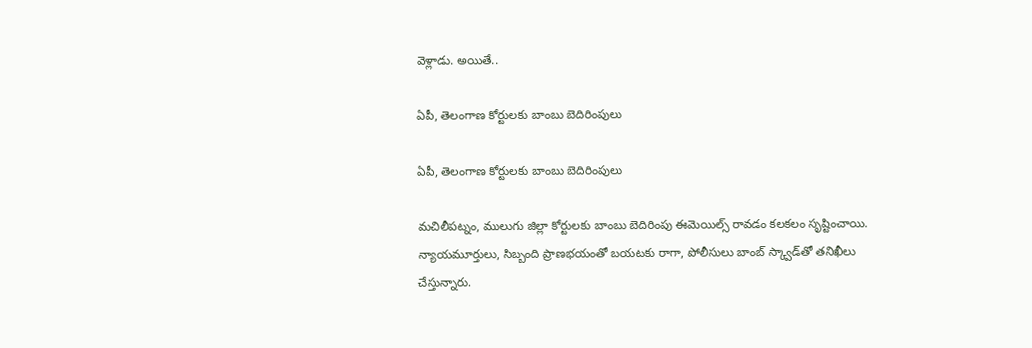వెళ్లాడు. అయితే..

ఏపీ, తెలంగాణ కోర్టులకు బాంబు బెదిరింపులు

ఏపీ, తెలంగాణ కోర్టులకు బాంబు బెదిరింపులు

మచిలీపట్నం, ములుగు జిల్లా కోర్టులకు బాంబు బెదిరింపు ఈమెయిల్స్ రావడం కలకలం సృష్టించాయి. న్యాయమూర్తులు, సిబ్బంది ప్రాణభయంతో బయటకు రాగా, పోలీసులు బాంబ్ స్క్వాడ్‌తో తనిఖీలు చేస్తున్నారు.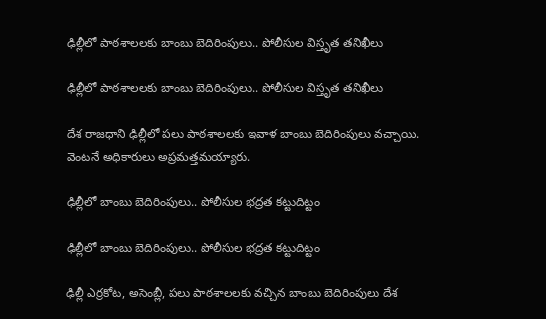ఢిల్లీలో పాఠశాలలకు బాంబు బెదిరింపులు.. పోలీసుల విస్తృత తనిఖీలు

ఢిల్లీలో పాఠశాలలకు బాంబు బెదిరింపులు.. పోలీసుల విస్తృత తనిఖీలు

దేశ రాజధాని ఢిల్లీలో పలు పాఠశాలలకు ఇవాళ బాంబు బెదిరింపులు వచ్చాయి. వెంటనే అధికారులు అప్రమత్తమయ్యారు.

ఢిల్లీలో బాంబు బెదిరింపులు.. పోలీసుల భద్రత కట్టుదిట్టం

ఢిల్లీలో బాంబు బెదిరింపులు.. పోలీసుల భద్రత కట్టుదిట్టం

ఢిల్లీ ఎర్రకోట, అసెంబ్లీ, పలు పాఠశాలలకు వచ్చిన బాంబు బెదిరింపులు దేశ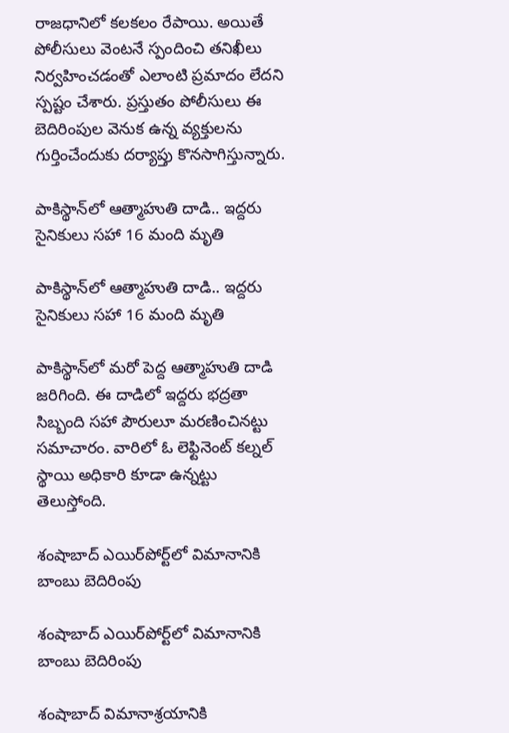రాజధానిలో కలకలం రేపాయి. అయితే పోలీసులు వెంటనే స్పందించి తనిఖీలు నిర్వహించడంతో ఎలాంటి ప్రమాదం లేదని స్పష్టం చేశారు. ప్రస్తుతం పోలీసులు ఈ బెదిరింపుల వెనుక ఉన్న వ్యక్తులను గుర్తించేందుకు దర్యాప్తు కొనసాగిస్తున్నారు.

పాకిస్థాన్‌లో ఆత్మాహుతి దాడి.. ఇద్దరు సైనికులు సహా 16 మంది మృతి

పాకిస్థాన్‌లో ఆత్మాహుతి దాడి.. ఇద్దరు సైనికులు సహా 16 మంది మృతి

పాకిస్థాన్‌లో మరో పెద్ద ఆత్మాహుతి దాడి జరిగింది. ఈ దాడిలో ఇద్దరు భద్రతా సిబ్బంది సహా పౌరులూ మరణించినట్టు సమాచారం. వారిలో ఓ లెఫ్టినెంట్ కల్నల్ స్థాయి అధికారి కూడా ఉన్నట్టు తెలుస్తోంది.

శంషాబాద్‌ ఎయిర్‌పోర్ట్‌లో విమానానికి బాంబు బెదిరింపు

శంషాబాద్‌ ఎయిర్‌పోర్ట్‌లో విమానానికి బాంబు బెదిరింపు

శంషాబాద్ విమానాశ్రయానికి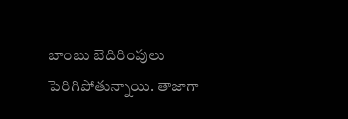బాంబు బెదిరింపులు పెరిగిపోతున్నాయి. తాజాగా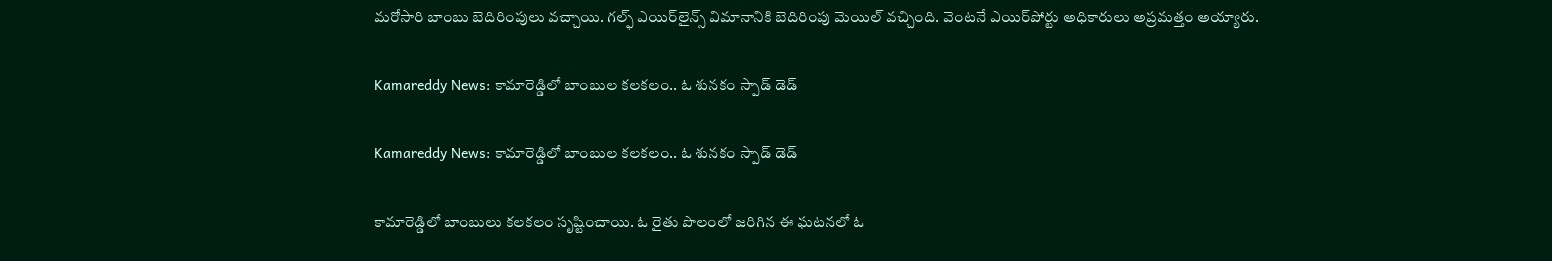మరోసారి బాంబు బెదిరింపులు వచ్చాయి. గల్ఫ్ ఎయిర్‌లైన్స్‌ విమానానికి బెదిరింపు మెయిల్‌ వచ్చింది. వెంటనే ఎయిర్‌పోర్టు అధికారులు అప్రమత్తం అయ్యారు.

Kamareddy News: కామారెడ్డిలో బాంబుల కలకలం.. ఓ శునకం స్పాడ్ డెడ్

Kamareddy News: కామారెడ్డిలో బాంబుల కలకలం.. ఓ శునకం స్పాడ్ డెడ్

కామారెడ్డిలో బాంబులు కలకలం సృష్టించాయి. ఓ రైతు పొలంలో జరిగిన ఈ ఘటనలో ఓ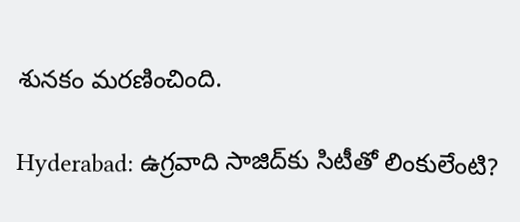శునకం మరణించింది.

Hyderabad: ఉగ్రవాది సాజిద్‌కు సిటీతో లింకులేంటి?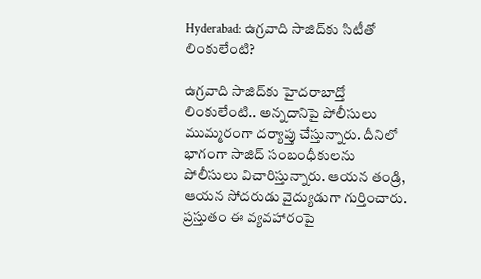Hyderabad: ఉగ్రవాది సాజిద్‌కు సిటీతో లింకులేంటి?

ఉగ్రవాది సాజిద్‌కు హైదరాబాద్తో లింకులేంటి.. అన్నదానిపై పోలీసులు ముమ్మరంగా దర్యాప్తు చేస్తున్నారు. దీనిలో భాగంగా సాజిద్‌ సంబంధీకులను పోలీసులు విచారిస్తున్నారు. ఆయన తండ్రి, ఆయన సోదరుడు వైద్యుడుగా గుర్తించారు. ప్రస్తుతం ఈ వ్యవహారంపై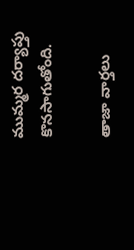ముమ్మర దర్యాప్తు కొనసాగుతోంది.

తాజా వార్తలు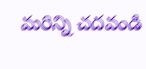మరిన్ని చదవండి